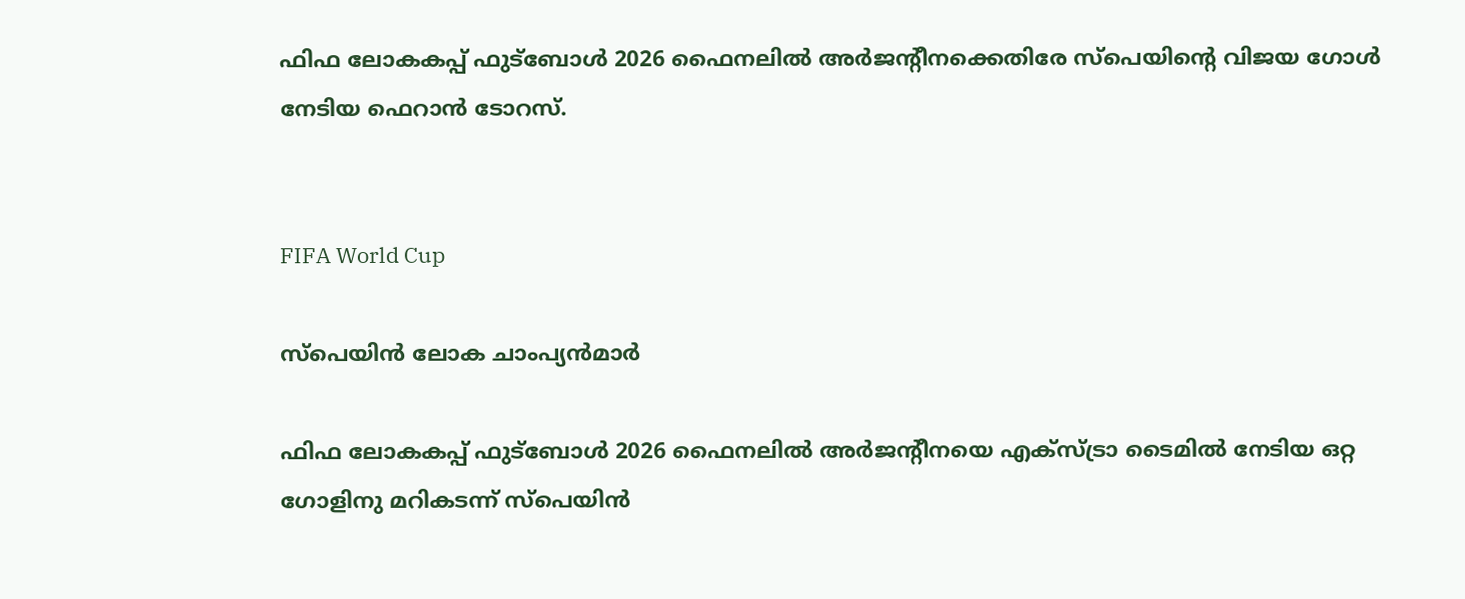ഫിഫ ലോകകപ്പ് ഫുട്ബോൾ 2026 ഫൈനലിൽ അർജന്‍റീനക്കെതിരേ സ്പെയിന്‍റെ വിജയ ഗോൾ നേടിയ ഫെറാൻ ടോറസ്.


FIFA World Cup

സ്പെയിൻ ലോക ചാംപ്യൻമാർ

ഫിഫ ലോകകപ്പ് ഫുട്ബോൾ 2026 ഫൈനലിൽ അർജന്‍റീനയെ എക്സ്ട്രാ ടൈമിൽ നേടിയ ഒറ്റ ഗോളിനു മറികടന്ന് സ്പെയിൻ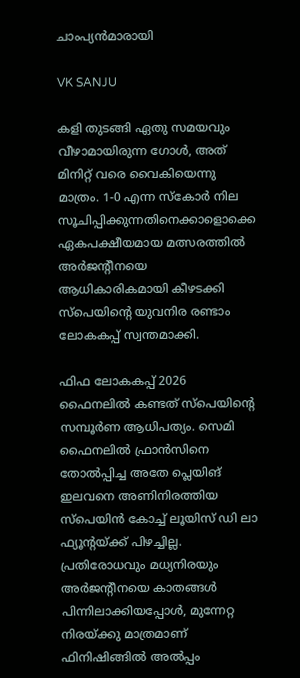ചാംപ്യൻമാരായി

VK SANJU

കളി തുടങ്ങി ഏതു സമയവും വീഴാമായിരുന്ന ഗോൾ, അത് മിനിറ്റ് വരെ വൈകിയെന്നു മാത്രം. 1-0 എന്ന സ്കോർ നില സൂചിപ്പിക്കുന്നതിനെക്കാളൊക്കെ ഏകപക്ഷീയമായ മത്സരത്തിൽ അർജന്‍റീനയെ ആധികാരികമായി കീഴടക്കി സ്പെയിന്‍റെ യുവനിര രണ്ടാം ലോകകപ്പ് സ്വന്തമാക്കി.

ഫിഫ ലോകകപ്പ് 2026 ഫൈനലിൽ കണ്ടത് സ്പെയിന്‍റെ സമ്പൂർണ ആധിപത്യം. സെമി ഫൈനലിൽ ഫ്രാൻസിനെ തോൽപ്പിച്ച അതേ പ്ലെയിങ് ഇലവനെ അണിനിരത്തിയ സ്പെയിൻ കോച്ച് ലൂയിസ് ഡി ലാ ഫ്യൂന്‍റയ്ക്ക് പിഴച്ചില്ല. പ്രതിരോധവും മധ്യനിരയും അർജന്‍റീനയെ കാതങ്ങൾ പിന്നിലാക്കിയപ്പോൾ, മുന്നേറ്റ നിരയ്ക്കു മാത്രമാണ് ഫിനിഷിങ്ങിൽ അൽപ്പം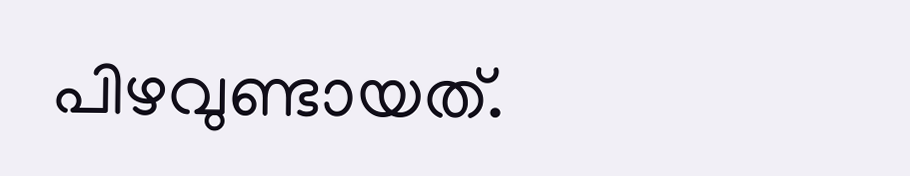പിഴവുണ്ടായത്.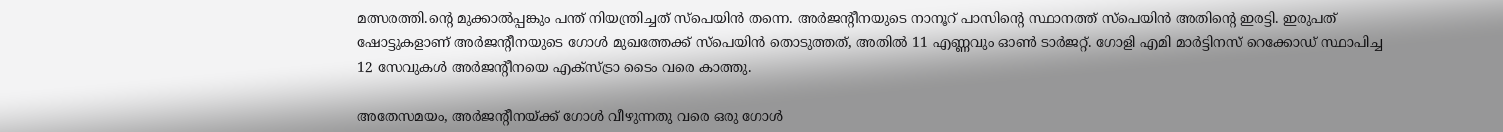മത്സരത്തി.ന്‍റെ മുക്കാൽപ്പങ്കും പന്ത് നിയന്ത്രിച്ചത് സ്പെയിൻ തന്നെ. അർജന്‍റീനയുടെ നാനൂറ് പാസിന്‍റെ സ്ഥാനത്ത് സ്പെയിൻ അതിന്‍റെ ഇരട്ടി. ഇരുപത് ഷോട്ടുകളാണ് അർജന്‍റീനയുടെ ഗോൾ മുഖത്തേക്ക് സ്പെയിൻ തൊടുത്തത്, അതിൽ 11 എണ്ണവും ഓൺ ടാർജറ്റ്. ഗോളി എമി മാർട്ടിനസ് റെക്കോഡ് സ്ഥാപിച്ച 12 സേവുകൾ അർജന്‍റീനയെ എക്സ്ട്രാ ടൈം വരെ കാത്തു.

അതേസമയം, അർജന്‍റീന‍യ്ക്ക് ഗോൾ വീഴുന്നതു വരെ ഒരു ഗോൾ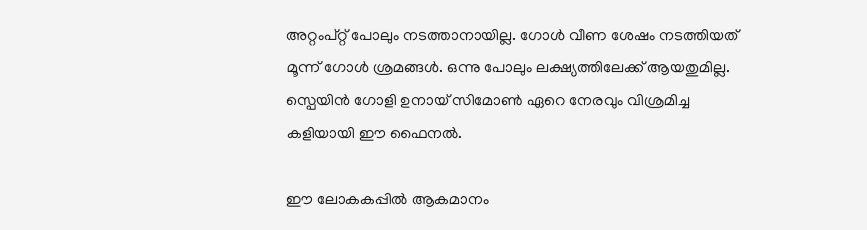അറ്റംപ്റ്റ് പോലും നടത്താനായില്ല. ഗോൾ വീണ ശേഷം നടത്തിയത് മൂന്ന് ഗോൾ ശ്രമങ്ങൾ. ഒന്നു പോലും ലക്ഷ്യത്തിലേക്ക് ആയതുമില്ല. സ്പെയിൻ ഗോളി ഉനായ് സിമോൺ ഏറെ നേരവും വിശ്രമിച്ച കളിയായി ഈ ഫൈനൽ.

ഈ ലോകകപ്പിൽ ആകമാനം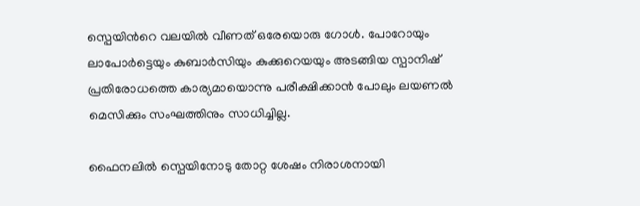സ്പെയിന്‍റെ വലയിൽ വീണത് ഒരേയൊരു ഗോൾ. പോറോയും ലാപോർട്ടെയും കുബാർസിയും കുക്കുറെയയും അടങ്ങിയ സ്പാനിഷ് പ്രതിരോധത്തെ കാര്യമായൊന്നു പരീക്ഷിക്കാൻ പോലും ലയണൽ മെസിക്കും സംഘത്തിനും സാധിച്ചില്ല.

ഫൈനലിൽ സ്പെയിനോടു തോറ്റ ശേഷം നിരാശനായി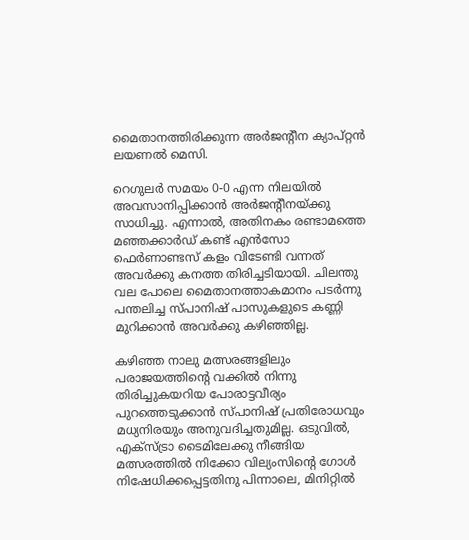മൈതാനത്തിരിക്കുന്ന അർജന്‍റീന ക്യാപ്റ്റൻ ലയണൽ മെസി.

റെഗുലർ സമയം 0-0 എന്ന നിലയിൽ അവസാനിപ്പിക്കാൻ അർജന്‍റീനയ്ക്കു സാധിച്ചു. എന്നാൽ, അതിനകം രണ്ടാമത്തെ മഞ്ഞക്കാർഡ് കണ്ട് എൻസോ ഫെർണാണ്ടസ് കളം വിടേണ്ടി വന്നത് അവർക്കു കനത്ത തിരിച്ചടിയായി. ചിലന്തു വല പോലെ മൈതാനത്താകമാനം പടർന്നു പന്തലിച്ച സ്പാനിഷ് പാസുകളുടെ കണ്ണി മുറിക്കാൻ അവർക്കു കഴിഞ്ഞില്ല.

കഴിഞ്ഞ നാലു മത്സരങ്ങളിലും പരാജയത്തിന്‍റെ വക്കിൽ നിന്നു തിരിച്ചുകയറിയ പോരാട്ടവീര്യം പുറത്തെടുക്കാൻ സ്പാനിഷ് പ്രതിരോധവും മധ്യനിരയും അനുവദിച്ചതുമില്ല. ഒടുവിൽ, എക്സ്ട്രാ ടൈമിലേക്കു നീങ്ങിയ മത്സരത്തിൽ നിക്കോ വില്യംസിന്‍റെ ഗോൾ നിഷേധിക്കപ്പെട്ടതിനു പിന്നാലെ, മിനിറ്റിൽ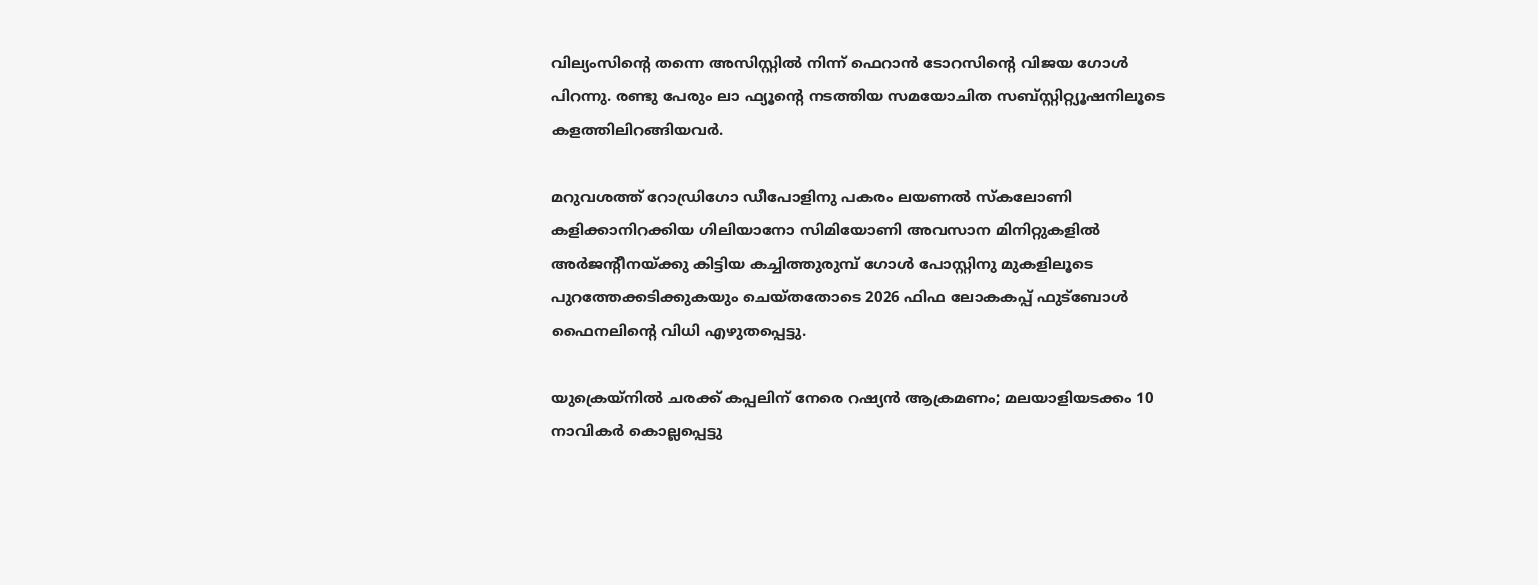വില്യംസിന്‍റെ തന്നെ അസിസ്റ്റിൽ നിന്ന് ഫെറാൻ ടോറസിന്‍റെ വിജയ ഗോൾ പിറന്നു. രണ്ടു പേരും ലാ ഫ്യൂന്‍റെ നടത്തിയ സമയോചിത സബ്സ്റ്റിറ്റ്യൂഷനിലൂടെ കളത്തിലിറങ്ങിയവർ.

മറുവശത്ത് റോഡ്രിഗോ ഡീപോളിനു പകരം ലയണൽ സ്കലോണി കളിക്കാനിറക്കിയ ഗിലിയാനോ സിമിയോണി അവസാന മിനിറ്റുകളിൽ അർജന്‍റീനയ്ക്കു കിട്ടിയ കച്ചിത്തുരുമ്പ് ഗോൾ പോസ്റ്റിനു മുകളിലൂടെ പുറത്തേക്കടിക്കുകയും ചെയ്തതോടെ 2026 ഫിഫ ലോകകപ്പ് ഫുട്ബോൾ ഫൈനലിന്‍റെ വിധി എഴുതപ്പെട്ടു.

യുക്രെയ്നിൽ ചരക്ക് കപ്പലിന് നേരെ റഷ്യൻ ആക്രമണം; മലയാളിയടക്കം 10 നാവികർ കൊല്ലപ്പെട്ടു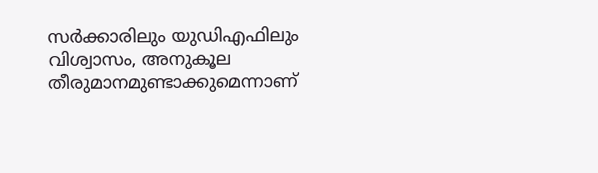സർക്കാരിലും യുഡിഎഫിലും വിശ്വാസം, അനുകൂല തീരുമാനമുണ്ടാക്കുമെന്നാണ്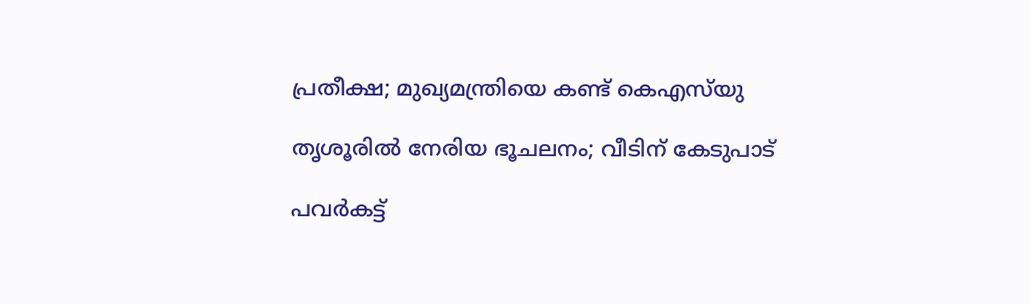പ്രതീക്ഷ; മുഖ്യമന്ത്രിയെ കണ്ട് കെഎസ്‌യു

തൃശൂരിൽ നേരിയ ഭൂചലനം; വീടിന് കേടുപാട്

പവര്‍കട്ട്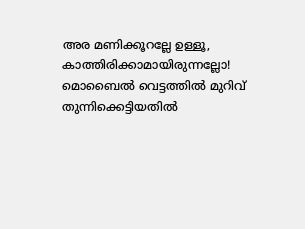അര മണിക്കൂറല്ലേ ഉള്ളൂ, കാത്തിരിക്കാമായിരുന്നല്ലോ! മൊബൈല്‍ വെട്ടത്തിൽ മുറിവ് തുന്നിക്കെട്ടിയതിൽ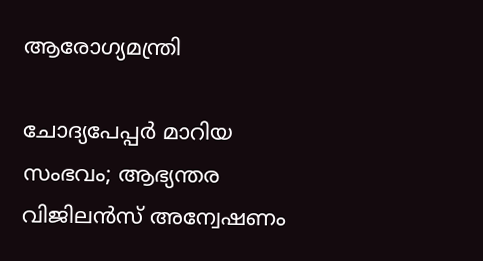ആരോഗ്യമന്ത്രി

ചോദ്യപേപ്പര്‍ മാറിയ സംഭവം; ആഭ്യന്തര വിജിലന്‍സ് അന്വേഷണം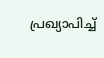പ്രഖ്യാപിച്ച്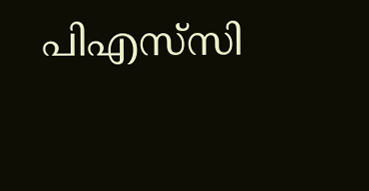പിഎസ്‌സി